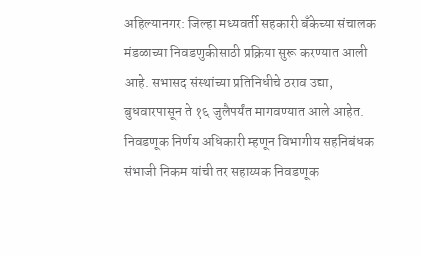अहिल्यानगर: जिल्हा मध्यवर्ती सहकारी बँकेच्या संचालक मंडळाच्या निवडणुकीसाठी प्रक्रिया सुरू करण्यात आली आहे. सभासद संस्थांच्या प्रतिनिधीचे ठराव उद्या, बुधवारपासून ते १६ जुलैपर्यंत मागवण्यात आले आहेत. निवडणूक निर्णय अधिकारी म्हणून विभागीय सहनिबंधक संभाजी निकम यांची तर सहाय्यक निवडणूक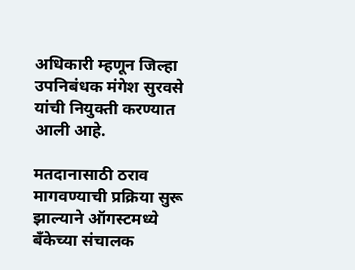अधिकारी म्हणून जिल्हा उपनिबंधक मंगेश सुरवसे यांची नियुक्ती करण्यात आली आहे.

मतदानासाठी ठराव मागवण्याची प्रक्रिया सुरू झाल्याने ऑगस्टमध्ये बँकेच्या संचालक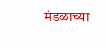मंडळाच्या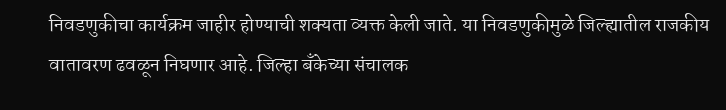निवडणुकीचा कार्यक्रम जाहीर होण्याची शक्यता व्यक्त केली जाते. या निवडणुकीमुळे जिल्ह्यातील राजकीय वातावरण ढवळून निघणार आहे. जिल्हा बँकेच्या संचालक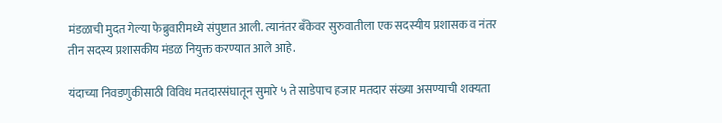मंडळाची मुदत गेल्या फेब्रुवारीमध्ये संपुष्टात आली. त्यानंतर बँकेवर सुरुवातीला एक सदस्यीय प्रशासक व नंतर तीन सदस्य प्रशासकीय मंडळ नियुक्त करण्यात आले आहे.

यंदाच्या निवडणुकीसाठी विविध मतदारसंघातून सुमारे ५ ते साडेपाच हजार मतदार संख्या असण्याची शक्यता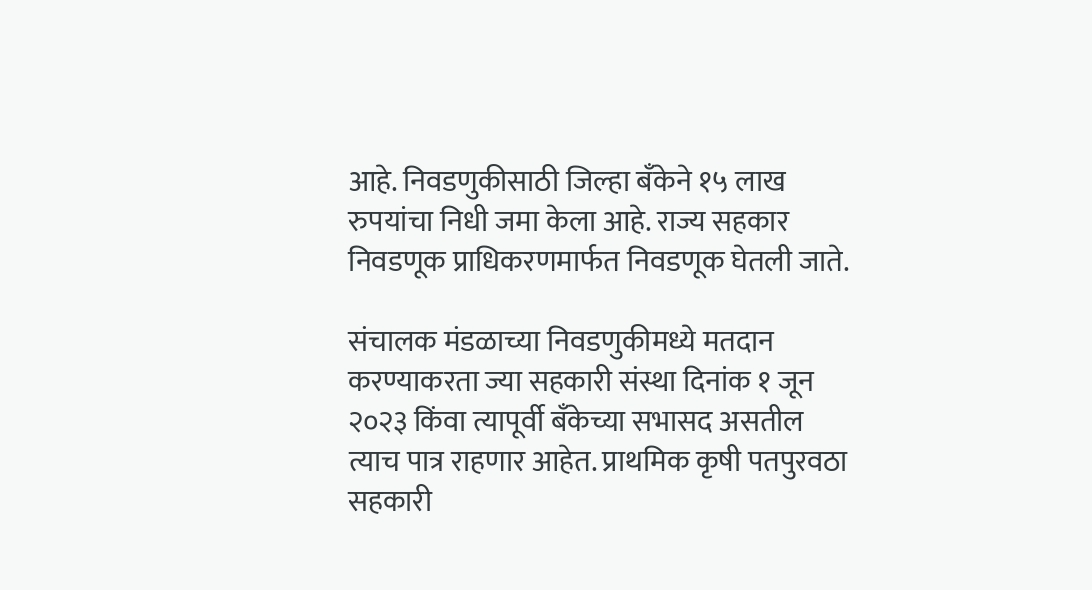आहे. निवडणुकीसाठी जिल्हा बँकेने १५ लाख रुपयांचा निधी जमा केला आहे. राज्य सहकार निवडणूक प्राधिकरणमार्फत निवडणूक घेतली जाते.

संचालक मंडळाच्या निवडणुकीमध्ये मतदान करण्याकरता ज्या सहकारी संस्था दिनांक १ जून २०२३ किंवा त्यापूर्वी बँकेच्या सभासद असतील त्याच पात्र राहणार आहेत. प्राथमिक कृषी पतपुरवठा सहकारी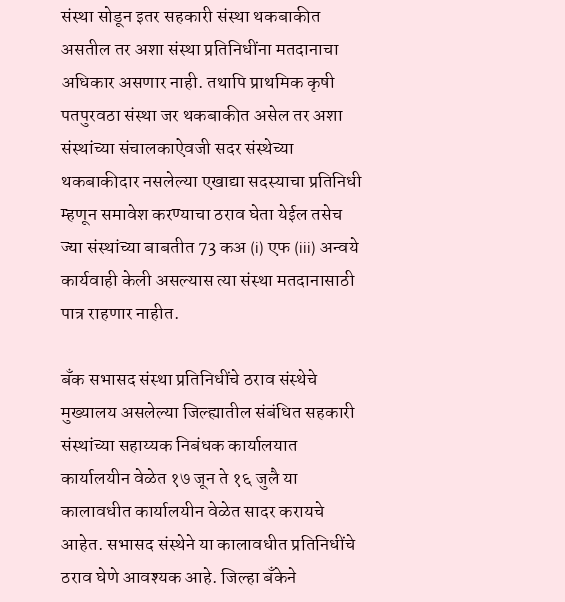संस्था सोडून इतर सहकारी संस्था थकबाकीत असतील तर अशा संस्था प्रतिनिधींना मतदानाचा अधिकार असणार नाही. तथापि प्राथमिक कृषी पतपुरवठा संस्था जर थकबाकीत असेल तर अशा संस्थांच्या संचालकाऐवजी सदर संस्थेच्या थकबाकीदार नसलेल्या एखाद्या सदस्याचा प्रतिनिधी म्हणून समावेश करण्याचा ठराव घेता येईल तसेच ज्या संस्थांच्या बाबतीत 73 कअ (i) एफ (iii) अन्वये कार्यवाही केली असल्यास त्या संस्था मतदानासाठी पात्र राहणार नाहीत.

बँक सभासद संस्था प्रतिनिधींचे ठराव संस्थेचे मुख्यालय असलेल्या जिल्ह्यातील संबंधित सहकारी संस्थांच्या सहाय्यक निबंधक कार्यालयात कार्यालयीन वेळेत १७ जून ते १६ जुलै या कालावधीत कार्यालयीन वेळेत सादर करायचे आहेत. सभासद संस्थेने या कालावधीत प्रतिनिधींचे ठराव घेणे आवश्यक आहे. जिल्हा बँकेने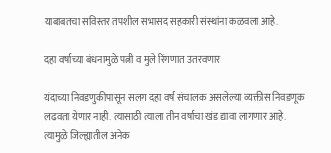याबाबतचा सविस्तर तपशील सभासद सहकारी संस्थांना कळवला आहे.

दहा वर्षाच्या बंधनामुळे पत्नी व मुले रिंगणात उतरवणार

यंदाच्या निवडणुकीपासून सलग दहा वर्ष संचालक असलेल्या व्यक्तीस निवडणूक लढवता येणार नाही. त्यासाठी त्याला तीन वर्षाचा खंड द्यावा लागणार आहे. त्यामुळे जिल्ह्यातील अनेक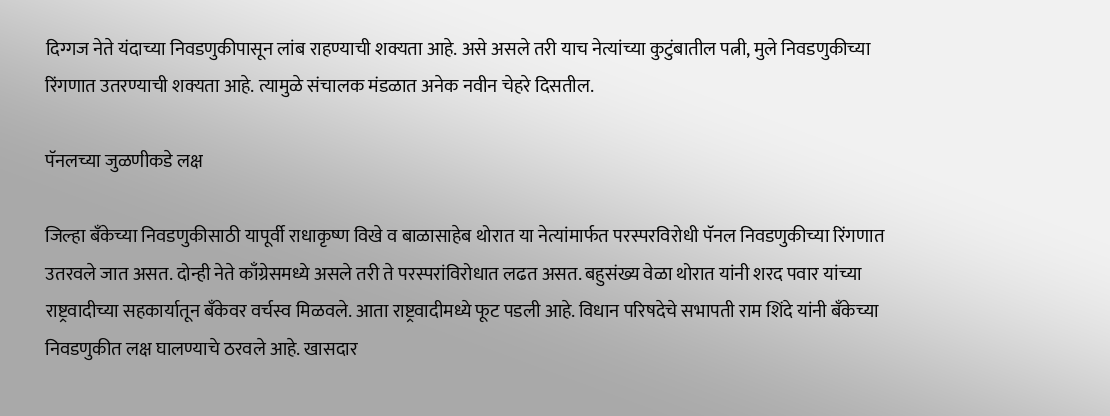दिग्गज नेते यंदाच्या निवडणुकीपासून लांब राहण्याची शक्यता आहे. असे असले तरी याच नेत्यांच्या कुटुंबातील पत्नी, मुले निवडणुकीच्या रिंगणात उतरण्याची शक्यता आहे. त्यामुळे संचालक मंडळात अनेक नवीन चेहरे दिसतील.

पॅनलच्या जुळणीकडे लक्ष

जिल्हा बँकेच्या निवडणुकीसाठी यापूर्वी राधाकृष्ण विखे व बाळासाहेब थोरात या नेत्यांमार्फत परस्परविरोधी पॅनल निवडणुकीच्या रिंगणात उतरवले जात असत. दोन्ही नेते काँग्रेसमध्ये असले तरी ते परस्परांविरोधात लढत असत. बहुसंख्य वेळा थोरात यांनी शरद पवार यांच्या राष्ट्रवादीच्या सहकार्यातून बँकेवर वर्चस्व मिळवले. आता राष्ट्रवादीमध्ये फूट पडली आहे. विधान परिषदेचे सभापती राम शिंदे यांनी बँकेच्या निवडणुकीत लक्ष घालण्याचे ठरवले आहे. खासदार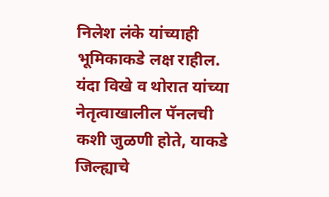निलेश लंके यांच्याही भूमिकाकडे लक्ष राहील. यंदा विखे व थोरात यांच्या नेतृत्वाखालील पॅनलची कशी जुळणी होते, याकडे जिल्ह्याचे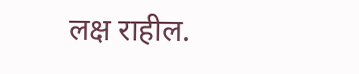लक्ष राहील.